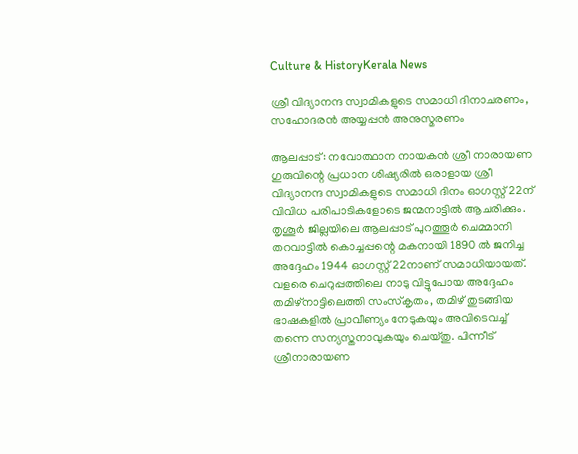Culture & HistoryKerala News

ശ്രീ വിദ്യാനന്ദ സ്വാമികളുടെ സമാധി ദിനാചരണം, സഹോദരന്‍ അയ്യപ്പന്‍ അനുസ്മരണം

ആലപ്പാട്: നവോത്ഥാന നായകന്‍ ശ്രീ നാരായണ ഗുരുവിന്റെ പ്രധാന ശിഷ്യരില്‍ ഒരാളായ ശ്രീ വിദ്യാനന്ദ സ്വാമികളുടെ സമാധി ദിനം ഓഗസ്റ്റ് 22ന് വിവിധ പരിപാടികളോടെ ജന്മനാട്ടില്‍ ആചരിക്കും. തൃശൂര്‍ ജില്ലയിലെ ആലപ്പാട് പുറത്തൂര്‍ ചെമ്മാനി തറവാട്ടില്‍ കൊച്ചപ്പന്റെ മകനായി 1890 ല്‍ ജനിച്ച അദ്ദേഹം 1944 ഓഗസ്റ്റ് 22നാണ് സമാധിയായത്. വളരെ ചെറുപ്പത്തിലെ നാടു വിട്ടുപോയ അദ്ദേഹം തമിഴ്‌നാട്ടിലെത്തി സംസ്‌കൃതം, തമിഴ് തുടങ്ങിയ ഭാഷകളില്‍ പ്രാവീണ്യം നേടുകയും അവിടെവച്ച് തന്നെ സന്യസ്തനാവുകയും ചെയ്തു. പിന്നീട് ശ്രീനാരായണ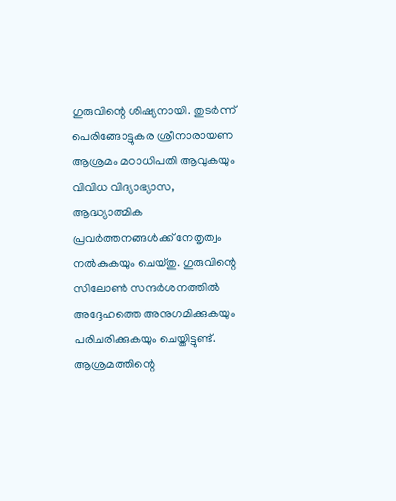ഗുരുവിന്റെ ശിഷ്യനായി. തുടര്‍ന്ന് പെരിങ്ങോട്ടുകര ശ്രീനാരായണ ആശ്രമം മഠാധിപതി ആവുകയും വിവിധ വിദ്യാഭ്യാസ, ആദ്ധ്യാത്മിക പ്രവര്‍ത്തനങ്ങള്‍ക്ക് നേതൃത്വം നല്‍കുകയും ചെയ്തു. ഗുരുവിന്റെ സിലോണ്‍ സന്ദര്‍ശനത്തില്‍ അദ്ദേഹത്തെ അനുഗമിക്കുകയും പരിചരിക്കുകയും ചെയ്തിട്ടുണ്ട്. ആശ്രമത്തിന്റെ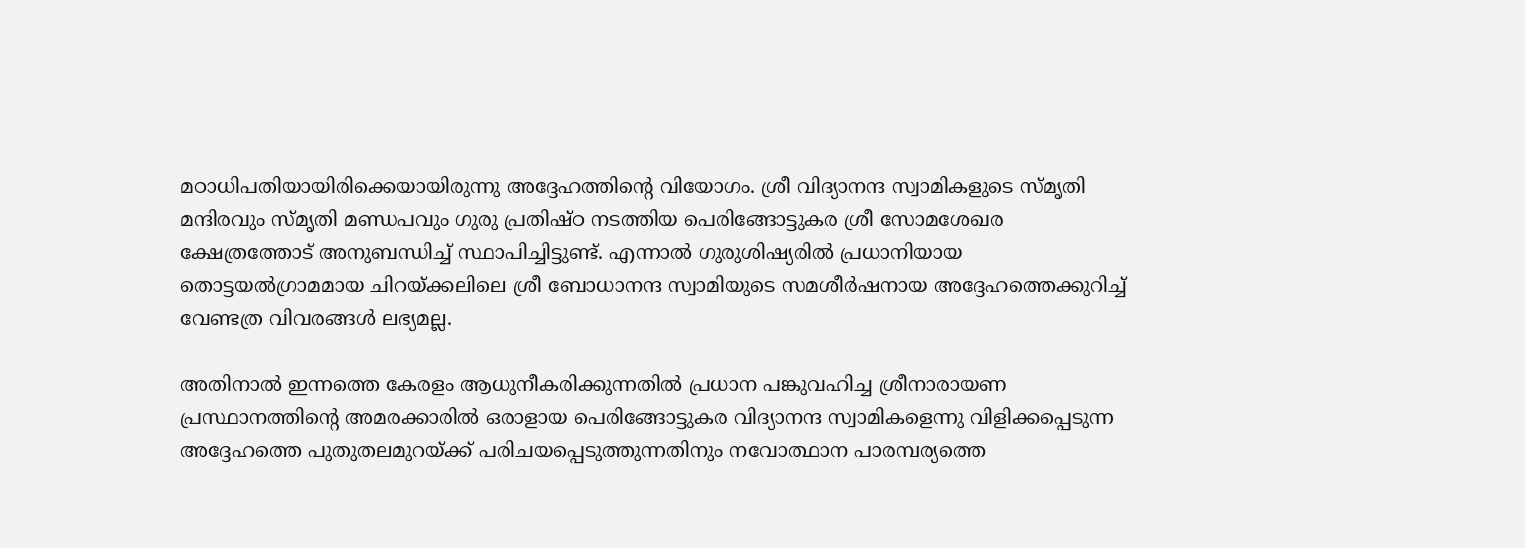മഠാധിപതിയായിരിക്കെയായിരുന്നു അദ്ദേഹത്തിന്റെ വിയോഗം. ശ്രീ വിദ്യാനന്ദ സ്വാമികളുടെ സ്മൃതി മന്ദിരവും സ്മൃതി മണ്ഡപവും ഗുരു പ്രതിഷ്ഠ നടത്തിയ പെരിങ്ങോട്ടുകര ശ്രീ സോമശേഖര ക്ഷേത്രത്തോട് അനുബന്ധിച്ച് സ്ഥാപിച്ചിട്ടുണ്ട്. എന്നാല്‍ ഗുരുശിഷ്യരില്‍ പ്രധാനിയായ തൊട്ടയല്‍ഗ്രാമമായ ചിറയ്ക്കലിലെ ശ്രീ ബോധാനന്ദ സ്വാമിയുടെ സമശീര്‍ഷനായ അദ്ദേഹത്തെക്കുറിച്ച് വേണ്ടത്ര വിവരങ്ങള്‍ ലഭ്യമല്ല.

അതിനാല്‍ ഇന്നത്തെ കേരളം ആധുനീകരിക്കുന്നതില്‍ പ്രധാന പങ്കുവഹിച്ച ശ്രീനാരായണ പ്രസ്ഥാനത്തിന്റെ അമരക്കാരില്‍ ഒരാളായ പെരിങ്ങോട്ടുകര വിദ്യാനന്ദ സ്വാമികളെന്നു വിളിക്കപ്പെടുന്ന അദ്ദേഹത്തെ പുതുതലമുറയ്ക്ക് പരിചയപ്പെടുത്തുന്നതിനും നവോത്ഥാന പാരമ്പര്യത്തെ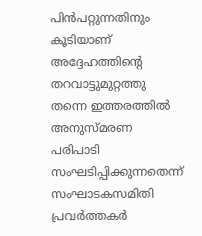പിന്‍പറ്റുന്നതിനും കൂടിയാണ് അദ്ദേഹത്തിന്റെ തറവാട്ടുമുറ്റത്തു തന്നെ ഇത്തരത്തില്‍ അനുസ്മരണ പരിപാടി സംഘടിപ്പിക്കുന്നതെന്ന് സംഘാടകസമിതി പ്രവര്‍ത്തകര്‍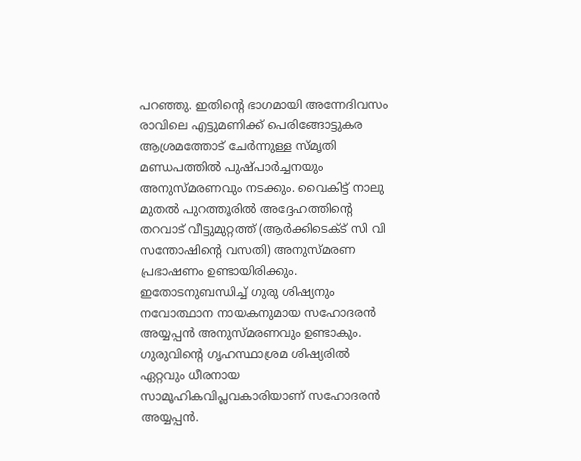പറഞ്ഞു. ഇതിന്റെ ഭാഗമായി അന്നേദിവസം രാവിലെ എട്ടുമണിക്ക് പെരിങ്ങോട്ടുകര ആശ്രമത്തോട് ചേര്‍ന്നുള്ള സ്മൃതി മണ്ഡപത്തില്‍ പുഷ്പാര്‍ച്ചനയും അനുസ്മരണവും നടക്കും. വൈകിട്ട് നാലു മുതല്‍ പുറത്തൂരില്‍ അദ്ദേഹത്തിന്റെ തറവാട് വീട്ടുമുറ്റത്ത് (ആര്‍ക്കിടെക്ട് സി വി സന്തോഷിന്റെ വസതി) അനുസ്മരണ പ്രഭാഷണം ഉണ്ടായിരിക്കും. ഇതോടനുബന്ധിച്ച് ഗുരു ശിഷ്യനും നവോത്ഥാന നായകനുമായ സഹോദരന്‍ അയ്യപ്പന്‍ അനുസ്മരണവും ഉണ്ടാകും. ഗുരുവിന്റെ ഗൃഹസ്ഥാശ്രമ ശിഷ്യരില്‍ ഏറ്റവും ധീരനായ സാമൂഹികവിപ്ലവകാരിയാണ് സഹോദരന്‍ അയ്യപ്പന്‍.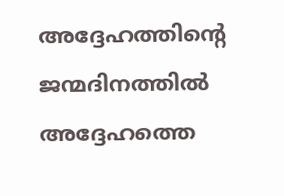അദ്ദേഹത്തിന്റെ ജന്മദിനത്തില്‍ അദ്ദേഹത്തെ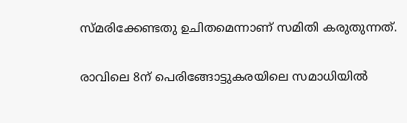സ്മരിക്കേണ്ടതു ഉചിതമെന്നാണ് സമിതി കരുതുന്നത്.

രാവിലെ 8ന് പെരിങ്ങോട്ടുകരയിലെ സമാധിയില്‍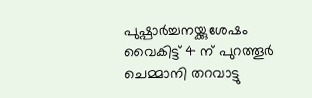പുഷ്പാര്‍ച്ചനയ്ക്കുശേഷം വൈകിട്ട് 4 ന് പുറത്തൂര്‍ ചെമ്മാനി തറവാട്ടു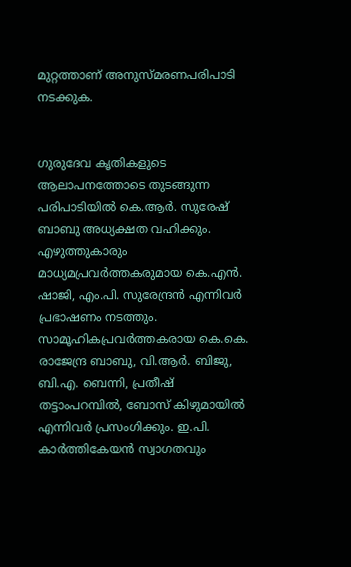മുറ്റത്താണ് അനുസ്മരണപരിപാടി നടക്കുക.


ഗുരുദേവ കൃതികളുടെ ആലാപനത്തോടെ തുടങ്ങുന്ന പരിപാടിയില്‍ കെ.ആര്‍. സുരേഷ് ബാബു അധ്യക്ഷത വഹിക്കും. എഴുത്തുകാരും മാധ്യമപ്രവര്‍ത്തകരുമായ കെ.എന്‍. ഷാജി, എം.പി. സുരേന്ദ്രന്‍ എന്നിവര്‍ പ്രഭാഷണം നടത്തും. സാമൂഹികപ്രവര്‍ത്തകരായ കെ.കെ. രാജേന്ദ്ര ബാബു, വി.ആര്‍. ബിജു, ബി.എ. ബെന്നി, പ്രതീഷ് തട്ടാംപറമ്പില്‍, ബോസ് കിഴുമായില്‍ എന്നിവര്‍ പ്രസംഗിക്കും. ഇ.പി. കാര്‍ത്തികേയന്‍ സ്വാഗതവും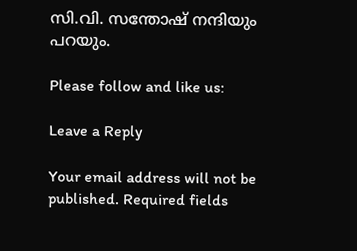സി.വി. സന്തോഷ് നന്ദിയും പറയും.

Please follow and like us:

Leave a Reply

Your email address will not be published. Required fields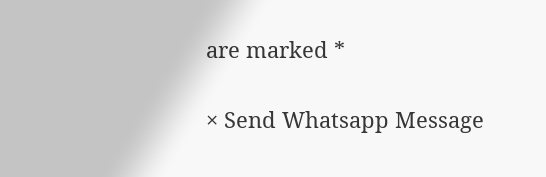are marked *

× Send Whatsapp Message